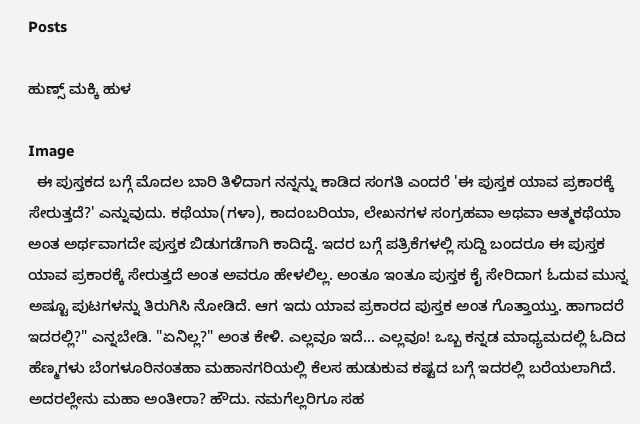Posts

ಹುಣ್ಸ್ ಮಕ್ಕಿ ಹುಳ

Image
  ಈ ಪುಸ್ತಕದ ಬಗ್ಗೆ ಮೊದಲ ಬಾರಿ ತಿಳಿದಾಗ ನನ್ನನ್ನು ಕಾಡಿದ ಸಂಗತಿ ಎಂದರೆ 'ಈ ಪುಸ್ತಕ ಯಾವ ಪ್ರಕಾರಕ್ಕೆ ಸೇರುತ್ತದೆ?' ಎನ್ನುವುದು. ಕಥೆಯಾ(ಗಳಾ), ಕಾದಂಬರಿಯಾ, ಲೇಖನಗಳ ಸಂಗ್ರಹವಾ ಅಥವಾ ಆತ್ಮಕಥೆಯಾ ಅಂತ ಅರ್ಥವಾಗದೇ ಪುಸ್ತಕ ಬಿಡುಗಡೆಗಾಗಿ ಕಾದಿದ್ದೆ. ಇದರ ಬಗ್ಗೆ ಪತ್ರಿಕೆಗಳಲ್ಲಿ ಸುದ್ದಿ ಬಂದರೂ ಈ ಪುಸ್ತಕ ಯಾವ ಪ್ರಕಾರಕ್ಕೆ ಸೇರುತ್ತದೆ ಅಂತ ಅವರೂ ಹೇಳಲಿಲ್ಲ. ಅಂತೂ ಇಂತೂ ಪುಸ್ತಕ ಕೈ ಸೇರಿದಾಗ ಓದುವ ಮುನ್ನ ಅಷ್ಟೂ ಪುಟಗಳನ್ನು ತಿರುಗಿಸಿ ನೋಡಿದೆ. ಆಗ ಇದು ಯಾವ ಪ್ರಕಾರದ ಪುಸ್ತಕ ಅಂತ ಗೊತ್ತಾಯ್ತು. ಹಾಗಾದರೆ ಇದರಲ್ಲಿ?" ಎನ್ನಬೇಡಿ. "ಏನಿಲ್ಲ?" ಅಂತ ಕೇಳಿ. ಎಲ್ಲವೂ ಇದೆ... ಎಲ್ಲವೂ! ಒಬ್ಬ ಕನ್ನಡ ಮಾಧ್ಯಮದಲ್ಲಿ ಓದಿದ ಹೆಣ್ಮಗಳು ಬೆಂಗಳೂರಿನಂತಹಾ ಮಹಾನಗರಿಯಲ್ಲಿ ಕೆಲಸ ಹುಡುಕುವ ಕಷ್ಟದ ಬಗ್ಗೆ ಇದರಲ್ಲಿ ಬರೆಯಲಾಗಿದೆ. ಅದರಲ್ಲೇನು ಮಹಾ ಅಂತೀರಾ? ಹೌದು. ನಮಗೆಲ್ಲರಿಗೂ ಸಹ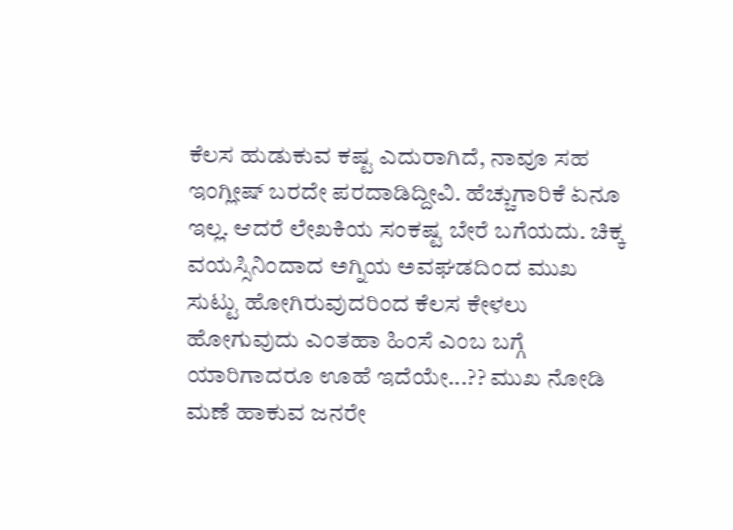ಕೆಲಸ ಹುಡುಕುವ ಕಷ್ಟ ಎದುರಾಗಿದೆ, ನಾವೂ ಸಹ ಇಂಗ್ಲೀಷ್ ಬರದೇ ಪರದಾಡಿದ್ದೀವಿ. ಹೆಚ್ಚುಗಾರಿಕೆ ಏನೂ ಇಲ್ಲ. ಆದರೆ ಲೇಖಕಿಯ ಸಂಕಷ್ಟ ಬೇರೆ ಬಗೆಯದು. ಚಿಕ್ಕ ವಯಸ್ಸಿನಿಂದಾದ ಅಗ್ನಿಯ ಅವಘಡದಿಂದ ಮುಖ ಸುಟ್ಟು ಹೋಗಿರುವುದರಿಂದ ಕೆಲಸ ಕೇಳಲು ಹೋಗುವುದು ಎಂತಹಾ ಹಿಂಸೆ ಎಂಬ ಬಗ್ಗೆ ಯಾರಿಗಾದರೂ ಊಹೆ ಇದೆಯೇ...?? ಮುಖ ನೋಡಿ ಮಣೆ ಹಾಕುವ ಜನರೇ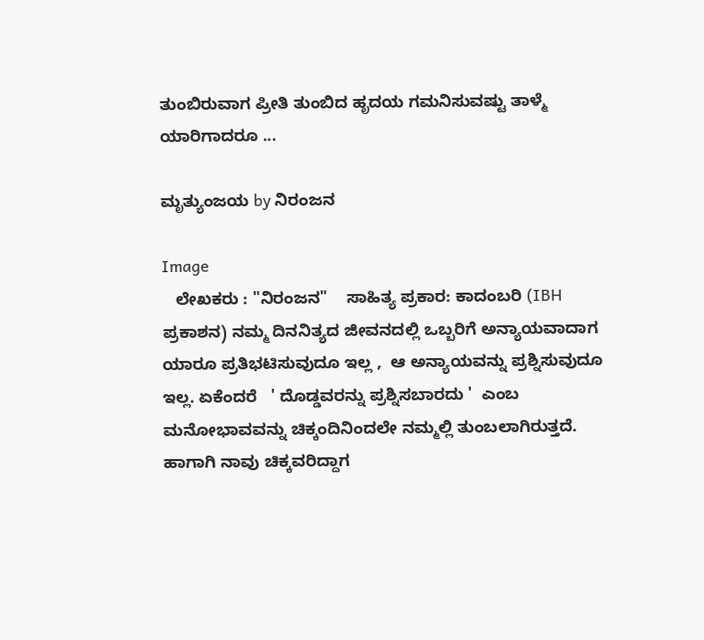ತುಂಬಿರುವಾಗ ಪ್ರೀತಿ ತುಂಬಿದ ಹೃದಯ ಗಮನಿಸುವಷ್ಟು ತಾಳ್ಮೆ ಯಾರಿಗಾದರೂ ...

ಮೃತ್ಯುಂಜಯ by ನಿರಂಜನ

Image
   ಲೇಖಕರು : "ನಿರಂಜನ"    ಸಾಹಿತ್ಯ ಪ್ರಕಾರ: ಕಾದಂಬರಿ (IBH  ಪ್ರಕಾಶನ) ನಮ್ಮ ದಿನನಿತ್ಯದ ಜೀವನದಲ್ಲಿ ಒಬ್ಬರಿಗೆ ಅನ್ಯಾಯವಾದಾಗ ಯಾರೂ ಪ್ರತಿಭಟಿಸುವುದೂ ಇಲ್ಲ ,  ಆ ಅನ್ಯಾಯವನ್ನು ಪ್ರಶ್ನಿಸುವುದೂ ಇಲ್ಲ. ಏಕೆಂದರೆ   ' ದೊಡ್ಡವರನ್ನು ಪ್ರಶ್ನಿಸಬಾರದು '  ಎಂಬ ಮನೋಭಾವವನ್ನು ಚಿಕ್ಕಂದಿನಿಂದಲೇ ನಮ್ಮಲ್ಲಿ ತುಂಬಲಾಗಿರುತ್ತದೆ. ಹಾಗಾಗಿ ನಾವು ಚಿಕ್ಕವರಿದ್ದಾಗ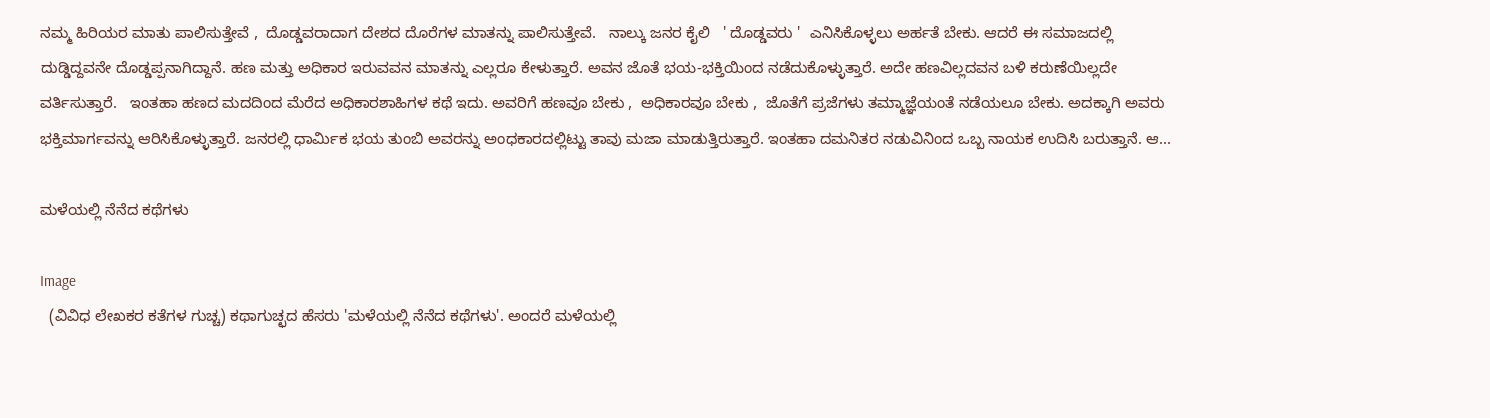ನಮ್ಮ ಹಿರಿಯರ ಮಾತು ಪಾಲಿಸುತ್ತೇವೆ ,  ದೊಡ್ಡವರಾದಾಗ ದೇಶದ ದೊರೆಗಳ ಮಾತನ್ನು ಪಾಲಿಸುತ್ತೇವೆ.   ನಾಲ್ಕು ಜನರ ಕೈಲಿ   ' ದೊಡ್ಡವರು '  ಎನಿಸಿಕೊಳ್ಳಲು ಅರ್ಹತೆ ಬೇಕು. ಆದರೆ ಈ ಸಮಾಜದಲ್ಲಿ ದುಡ್ಡಿದ್ದವನೇ ದೊಡ್ಡಪ್ಪನಾಗಿದ್ದಾನೆ. ಹಣ ಮತ್ತು ಅಧಿಕಾರ ಇರುವವನ ಮಾತನ್ನು ಎಲ್ಲರೂ ಕೇಳುತ್ತಾರೆ. ಅವನ ಜೊತೆ ಭಯ-ಭಕ್ತಿಯಿಂದ ನಡೆದುಕೊಳ್ಳುತ್ತಾರೆ. ಅದೇ ಹಣವಿಲ್ಲದವನ ಬಳಿ ಕರುಣೆಯಿಲ್ಲದೇ ವರ್ತಿಸುತ್ತಾರೆ.   ಇಂತಹಾ ಹಣದ ಮದದಿಂದ ಮೆರೆದ ಅಧಿಕಾರಶಾಹಿಗಳ ಕಥೆ ಇದು. ಅವರಿಗೆ ಹಣವೂ ಬೇಕು ,  ಅಧಿಕಾರವೂ ಬೇಕು ,  ಜೊತೆಗೆ ಪ್ರಜೆಗಳು ತಮ್ಮಾಜ್ಞೆಯಂತೆ ನಡೆಯಲೂ ಬೇಕು. ಅದಕ್ಕಾಗಿ ಅವರು ಭಕ್ತಿಮಾರ್ಗವನ್ನು ಆರಿಸಿಕೊಳ್ಳುತ್ತಾರೆ. ಜನರಲ್ಲಿ ಧಾರ್ಮಿಕ ಭಯ ತುಂಬಿ ಅವರನ್ನು ಅಂಧಕಾರದಲ್ಲಿಟ್ಟು ತಾವು ಮಜಾ ಮಾಡುತ್ತಿರುತ್ತಾರೆ‌. ಇಂತಹಾ ದಮನಿತರ ನಡುವಿನಿಂದ ಒಬ್ಬ ನಾಯಕ ಉದಿಸಿ ಬರುತ್ತಾನೆ. ಆ...

ಮಳೆಯಲ್ಲಿ ನೆನೆದ ಕಥೆಗಳು

Image
  (ವಿವಿಧ ಲೇಖಕರ ಕತೆಗಳ ಗುಚ್ಚ) ಕಥಾಗುಚ್ಛದ ಹೆಸರು 'ಮಳೆಯಲ್ಲಿ ನೆನೆದ ಕಥೆಗಳು'. ಅಂದರೆ ಮಳೆಯಲ್ಲಿ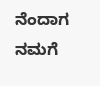ನೆಂದಾಗ ನಮಗೆ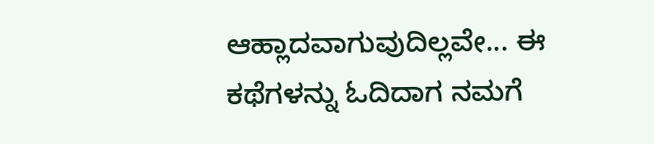ಆಹ್ಲಾದವಾಗುವುದಿಲ್ಲವೇ... ಈ ಕಥೆಗಳನ್ನು ಓದಿದಾಗ ನಮಗೆ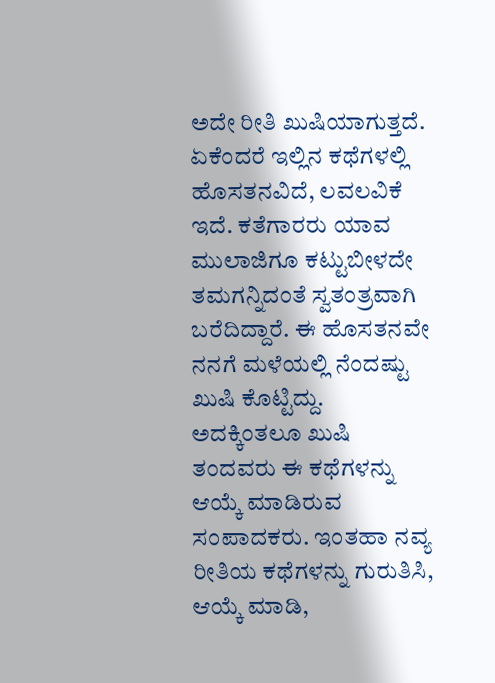ಅದೇ ರೀತಿ ಖುಷಿಯಾಗುತ್ತದೆ. ಏಕೆಂದರೆ ಇಲ್ಲಿನ ಕಥೆಗಳಲ್ಲಿ ಹೊಸತನವಿದೆ, ಲವಲವಿಕೆ ಇದೆ. ಕತೆಗಾರರು ಯಾವ ಮುಲಾಜಿಗೂ ಕಟ್ಟುಬೀಳದೇ ತಮಗನ್ನಿದಂತೆ ಸ್ವತಂತ್ರವಾಗಿ ಬರೆದಿದ್ದಾರೆ. ಈ ಹೊಸತನವೇ ನನಗೆ ಮಳೆಯಲ್ಲಿ ನೆಂದಷ್ಟು ಖುಷಿ ಕೊಟ್ಟಿದ್ದು.  ಅದಕ್ಕಿಂತಲೂ ಖುಷಿ ತಂದವರು ಈ ಕಥೆಗಳನ್ನು ಆಯ್ಕೆ ಮಾಡಿರುವ ಸಂಪಾದಕರು. ಇಂತಹಾ ನವ್ಯ ರೀತಿಯ ಕಥೆಗಳನ್ನು ಗುರುತಿಸಿ, ಆಯ್ಕೆ ಮಾಡಿ,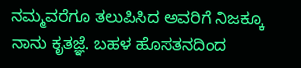ನಮ್ಮವರೆಗೂ ತಲುಪಿಸಿದ ಅವರಿಗೆ ನಿಜಕ್ಕೂ ನಾನು ಕೃತಜ್ಞೆ. ಬಹಳ ಹೊಸತನದಿಂದ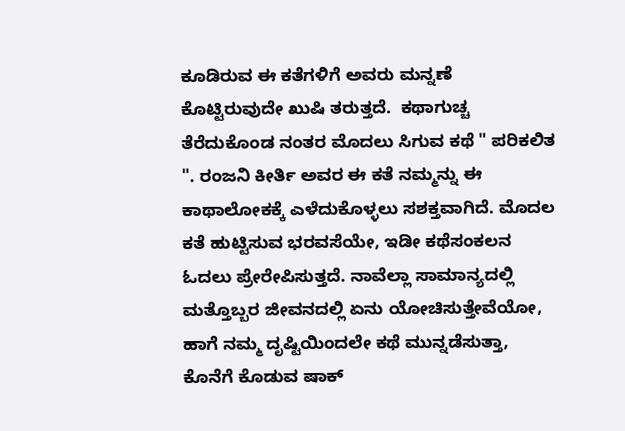ಕೂಡಿರುವ ಈ ಕತೆಗಳಿಗೆ ಅವರು ಮನ್ನಣೆ ಕೊಟ್ಟಿರುವುದೇ ಖುಷಿ ತರುತ್ತದೆ.  ಕಥಾಗುಚ್ಚ ತೆರೆದುಕೊಂಡ ನಂತರ ಮೊದಲು ಸಿಗುವ ಕಥೆ " ಪರಿಕಲಿತ ". ರಂಜನಿ ಕೀರ್ತಿ ಅವರ ಈ ಕತೆ ನಮ್ಮನ್ನು ಈ ಕಾಥಾಲೋಕಕ್ಕೆ ಎಳೆದುಕೊಳ್ಳಲು ಸಶಕ್ತವಾಗಿದೆ. ಮೊದಲ ಕತೆ ಹುಟ್ಟಿಸುವ ಭರವಸೆಯೇ, ಇಡೀ ಕಥೆಸಂಕಲನ ಓದಲು ಪ್ರೇರೇಪಿಸುತ್ತದೆ. ನಾವೆಲ್ಲಾ ಸಾಮಾನ್ಯದಲ್ಲಿ ಮತ್ತೊಬ್ಬರ ಜೀವನದಲ್ಲಿ ಏನು ಯೋಚಿಸುತ್ತೇವೆಯೋ, ಹಾಗೆ ನಮ್ಮ ದೃಷ್ಟಿಯಿಂದಲೇ ಕಥೆ ಮುನ್ನಡೆಸುತ್ತಾ, ಕೊನೆಗೆ ಕೊಡುವ ಷಾಕ್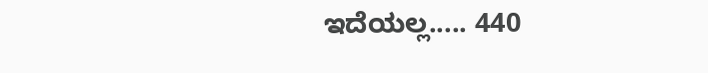ಇದೆಯಲ್ಲ..... 440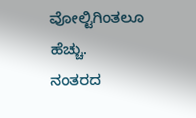ವೋಲ್ಟಿಗಿಂತಲೂ ಹೆಚ್ಚು.  ನಂತರದ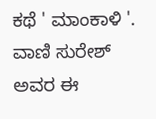ಕಥೆ ' ಮಾಂಕಾಳಿ '. ವಾಣಿ ಸುರೇಶ್ ಅವರ ಈ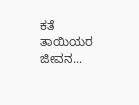ಕತೆ ತಾಯಿಯರ ಜೀವನ...